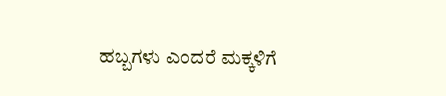ಹಬ್ಬಗಳು ಎಂದರೆ ಮಕ್ಕಳಿಗೆ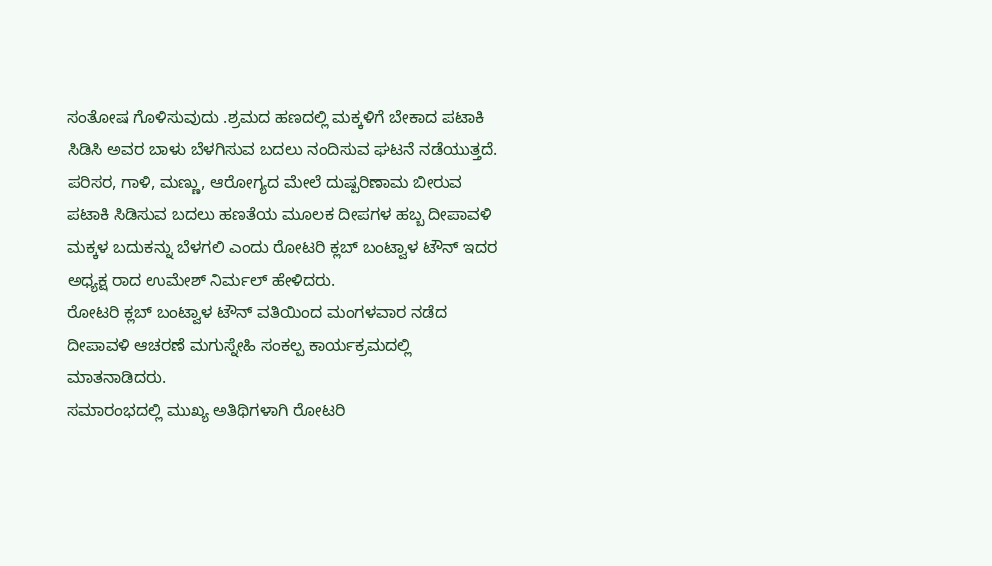ಸಂತೋಷ ಗೊಳಿಸುವುದು .ಶ್ರಮದ ಹಣದಲ್ಲಿ ಮಕ್ಕಳಿಗೆ ಬೇಕಾದ ಪಟಾಕಿ ಸಿಡಿಸಿ ಅವರ ಬಾಳು ಬೆಳಗಿಸುವ ಬದಲು ನಂದಿಸುವ ಘಟನೆ ನಡೆಯುತ್ತದೆ. ಪರಿಸರ, ಗಾಳಿ, ಮಣ್ಣು, ಆರೋಗ್ಯದ ಮೇಲೆ ದುಷ್ಪರಿಣಾಮ ಬೀರುವ ಪಟಾಕಿ ಸಿಡಿಸುವ ಬದಲು ಹಣತೆಯ ಮೂಲಕ ದೀಪಗಳ ಹಬ್ಬ ದೀಪಾವಳಿ ಮಕ್ಕಳ ಬದುಕನ್ನು ಬೆಳಗಲಿ ಎಂದು ರೋಟರಿ ಕ್ಲಬ್ ಬಂಟ್ವಾಳ ಟೌನ್ ಇದರ ಅಧ್ಯಕ್ಷ ರಾದ ಉಮೇಶ್ ನಿರ್ಮಲ್ ಹೇಳಿದರು.
ರೋಟರಿ ಕ್ಲಬ್ ಬಂಟ್ವಾಳ ಟೌನ್ ವತಿಯಿಂದ ಮಂಗಳವಾರ ನಡೆದ ದೀಪಾವಳಿ ಆಚರಣೆ ಮಗುಸ್ನೇಹಿ ಸಂಕಲ್ಪ ಕಾರ್ಯಕ್ರಮದಲ್ಲಿ ಮಾತನಾಡಿದರು.
ಸಮಾರಂಭದಲ್ಲಿ ಮುಖ್ಯ ಅತಿಥಿಗಳಾಗಿ ರೋಟರಿ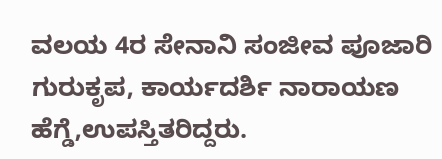ವಲಯ 4ರ ಸೇನಾನಿ ಸಂಜೀವ ಪೂಜಾರಿ ಗುರುಕೃಪ, ಕಾರ್ಯದರ್ಶಿ ನಾರಾಯಣ ಹೆಗ್ಡೆ,ಉಪಸ್ತಿತರಿದ್ದರು.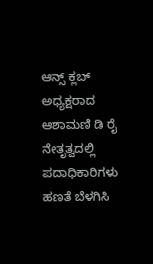ಆನ್ಸ್ ಕ್ಲಬ್ ಅಧ್ಯಕ್ಷರಾದ ಆಶಾಮಣಿ ಡಿ ರೈ ನೇತೃತ್ವದಲ್ಲಿ ಪದಾಧಿಕಾರಿಗಳು ಹಣತೆ ಬೆಳಗಿಸಿ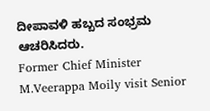ದೀಪಾವಳಿ ಹಬ್ಬದ ಸಂಭ್ರಮ ಆಚರಿಸಿದರು.
Former Chief Minister M.Veerappa Moily visit Senior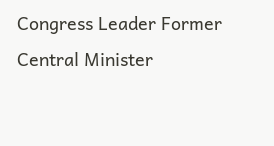Congress Leader Former Central Minister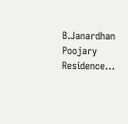B.Janardhan Poojary Residence…